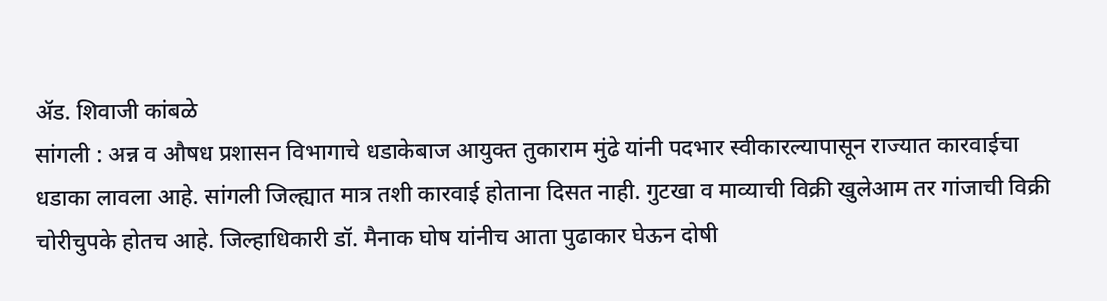ॲड. शिवाजी कांबळे
सांगली : अन्न व औषध प्रशासन विभागाचे धडाकेबाज आयुक्त तुकाराम मुंढे यांनी पदभार स्वीकारल्यापासून राज्यात कारवाईचा धडाका लावला आहे. सांगली जिल्ह्यात मात्र तशी कारवाई होताना दिसत नाही. गुटखा व माव्याची विक्री खुलेआम तर गांजाची विक्री चोरीचुपके होतच आहे. जिल्हाधिकारी डॉ. मैनाक घोष यांनीच आता पुढाकार घेऊन दोषी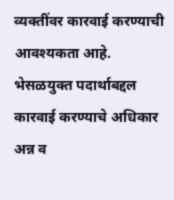व्यक्तींवर कारवाई करण्याची आवश्यकता आहे.
भेसळयुक्त पदार्थाबद्दल कारवाई करण्याचे अधिकार अन्न व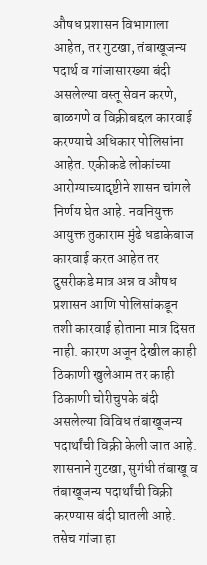औषध प्रशासन विभागाला आहेत, तर गुटखा, तंबाखूजन्य पदार्थ व गांजासारख्या बंदी असलेल्या वस्तू सेवन करणे, बाळगणे व विक्रीबद्दल कारवाई करण्याचे अधिकार पोलिसांना आहेत. एकीकडे लोकांच्या आरोग्याच्यादृष्टीने शासन चांगले निर्णय घेत आहे. नवनियुक्त आयुक्त तुकाराम मुंढे धडाकेबाज कारवाई करत आहेत तर दुसरीकडे मात्र अन्न व औषध प्रशासन आणि पोलिसांकडून तशी कारवाई होताना मात्र दिसत नाही. कारण अजून देखील काही ठिकाणी खुलेआम तर काही ठिकाणी चोरीचुपके बंदी असलेल्या विविध तंबाखूजन्य पदार्थांची विक्री केली जात आहे.
शासनाने गुटखा, सुगंधी तंबाखू व तंबाखूजन्य पदार्थांची विक्री करण्यास बंदी घातली आहे. तसेच गांजा हा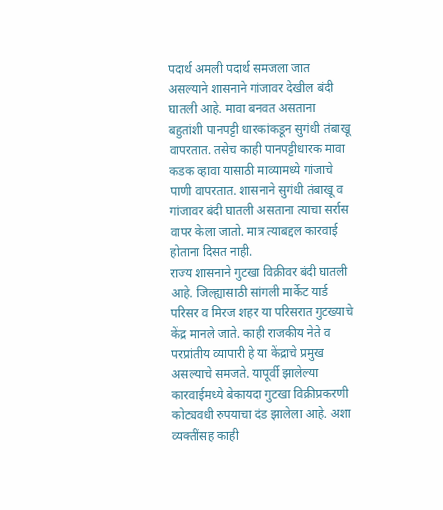पदार्थ अमली पदार्थ समजला जात असल्याने शासनाने गांजावर देखील बंदी घातली आहे. मावा बनवत असताना बहुतांशी पानपट्टी धारकांकडून सुगंधी तंबाखू वापरतात. तसेच काही पानपट्टीधारक मावा कडक व्हावा यासाठी माव्यामध्ये गांजाचे पाणी वापरतात. शासनाने सुगंधी तंबाखू व गांजावर बंदी घातली असताना त्याचा सर्रास वापर केला जातो. मात्र त्याबद्दल कारवाई होताना दिसत नाही.
राज्य शासनाने गुटखा विक्रीवर बंदी घातली आहे. जिल्ह्यासाठी सांगली मार्केट यार्ड परिसर व मिरज शहर या परिसरात गुटख्याचे केंद्र मानले जाते. काही राजकीय नेते व परप्रांतीय व्यापारी हे या केंद्राचे प्रमुख असल्याचे समजते. यापूर्वी झालेल्या कारवाईमध्ये बेकायदा गुटखा विक्रीप्रकरणी कोट्यवधी रुपयाचा दंड झालेला आहे. अशा व्यक्तींसह काही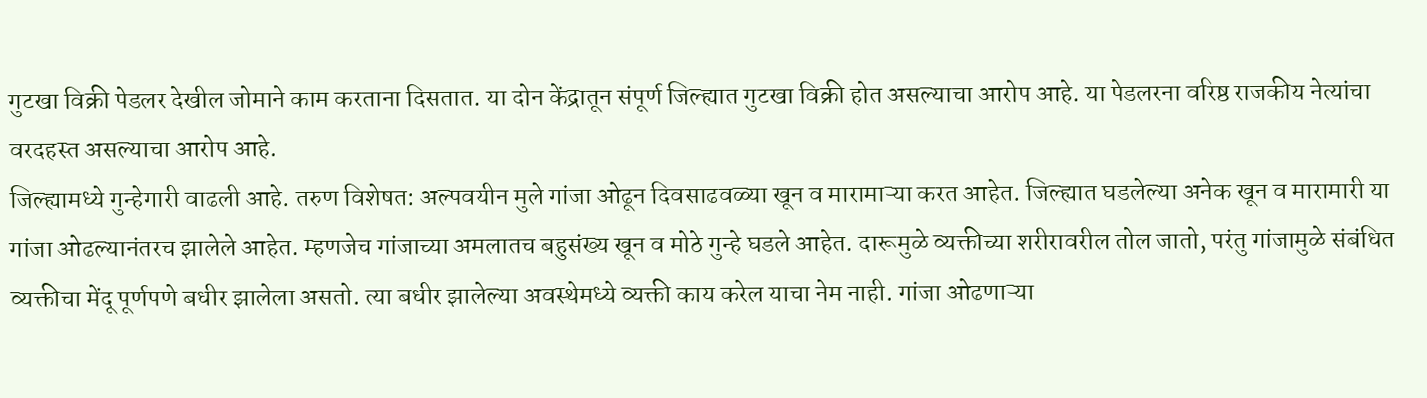गुटखा विक्री पेडलर देखील जोमाने काम करताना दिसतात. या दोन केंद्रातून संपूर्ण जिल्ह्यात गुटखा विक्री होत असल्याचा आरोप आहे. या पेडलरना वरिष्ठ राजकीय नेत्यांचा वरदहस्त असल्याचा आरोप आहे.
जिल्ह्यामध्ये गुन्हेगारी वाढली आहे. तरुण विशेषत: अल्पवयीन मुले गांजा ओढून दिवसाढवळ्या खून व मारामाऱ्या करत आहेत. जिल्ह्यात घडलेल्या अनेक खून व मारामारी या गांजा ओढल्यानंतरच झालेले आहेत. म्हणजेच गांजाच्या अमलातच बहुसंख्य खून व मोठे गुन्हे घडले आहेत. दारूमुळे व्यक्तीच्या शरीरावरील तोल जातो, परंतु गांजामुळे संबंधित व्यक्तीचा मेंदू पूर्णपणे बधीर झालेला असतो. त्या बधीर झालेल्या अवस्थेमध्ये व्यक्ती काय करेल याचा नेम नाही. गांजा ओढणाऱ्या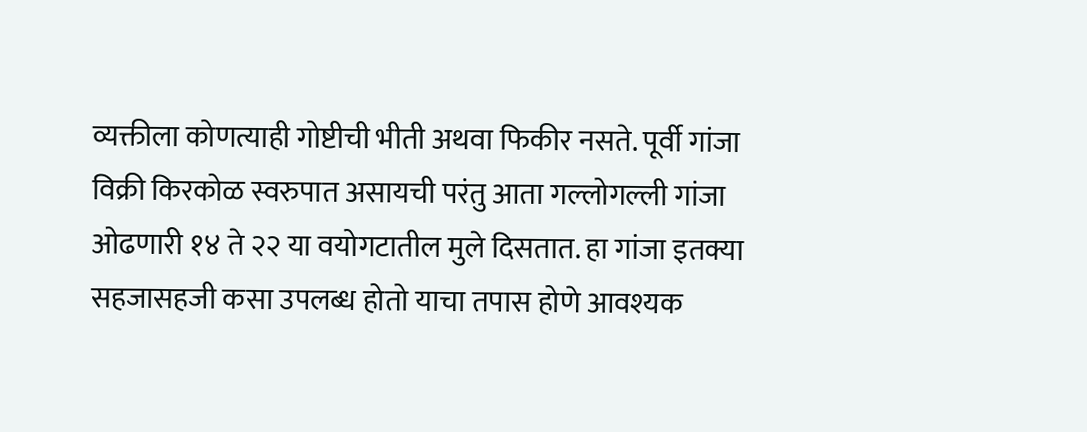व्यक्तीला कोणत्याही गोष्टीची भीती अथवा फिकीर नसते. पूर्वी गांजा विक्री किरकोळ स्वरुपात असायची परंतु आता गल्लोगल्ली गांजा ओढणारी १४ ते २२ या वयोगटातील मुले दिसतात. हा गांजा इतक्या सहजासहजी कसा उपलब्ध होतो याचा तपास होणे आवश्यक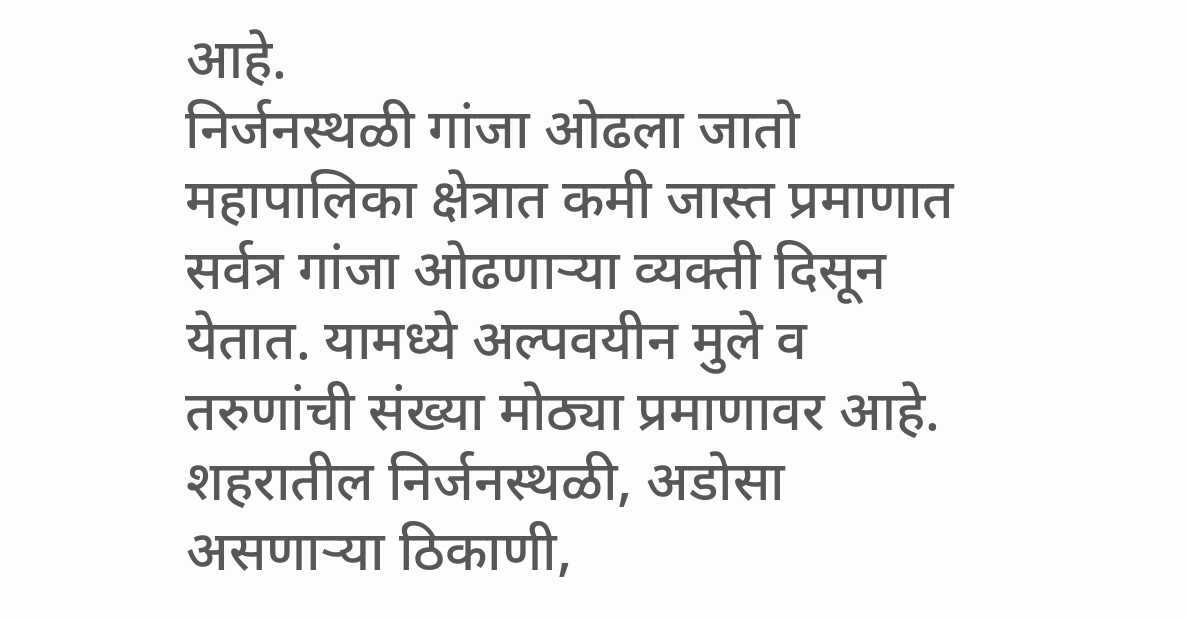आहे.
निर्जनस्थळी गांजा ओढला जातो
महापालिका क्षेत्रात कमी जास्त प्रमाणात सर्वत्र गांजा ओढणाऱ्या व्यक्ती दिसून येतात. यामध्ये अल्पवयीन मुले व तरुणांची संख्या मोठ्या प्रमाणावर आहे. शहरातील निर्जनस्थळी, अडोसा असणाऱ्या ठिकाणी,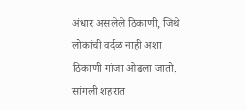अंधार असलेले ठिकाणी, जिथे लोकांची वर्दळ नाही अशा ठिकाणी गांजा ओढला जातो. सांगली शहरात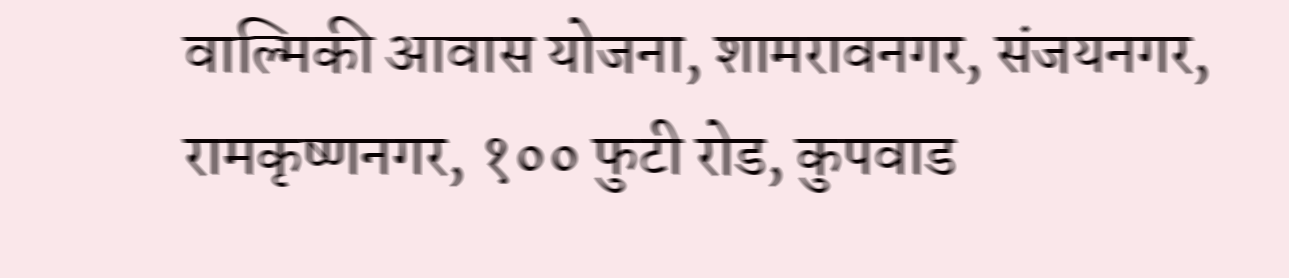वाल्मिकी आवास योजना, शामरावनगर, संजयनगर, रामकृष्णनगर, १०० फुटी रोड, कुपवाड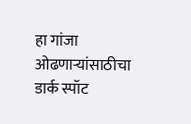हा गांजा ओढणाऱ्यांसाठीचा डार्क स्पॉट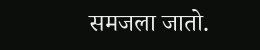समजला जातो.